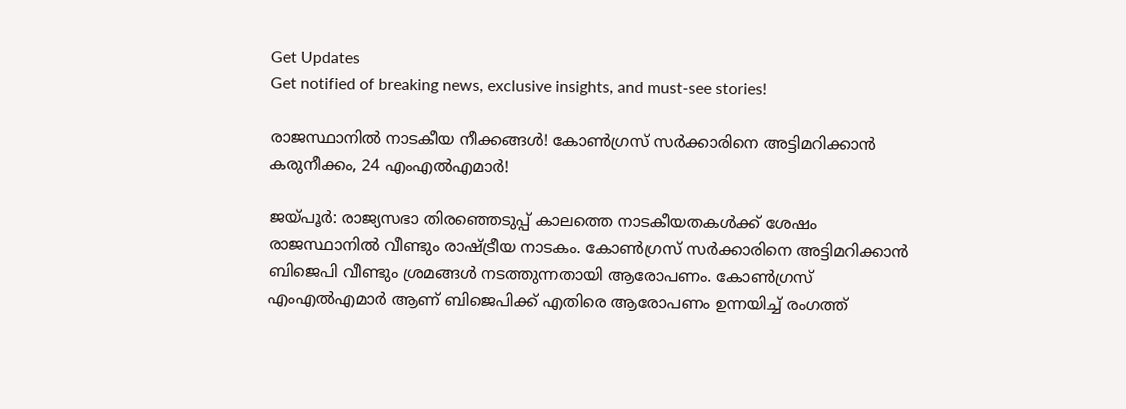Get Updates
Get notified of breaking news, exclusive insights, and must-see stories!

രാജസ്ഥാനിൽ നാടകീയ നീക്കങ്ങൾ! കോൺഗ്രസ് സർക്കാരിനെ അട്ടിമറിക്കാൻ കരുനീക്കം, 24 എംഎൽഎമാർ!

ജയ്പൂര്‍: രാജ്യസഭാ തിരഞ്ഞെടുപ്പ് കാലത്തെ നാടകീയതകള്‍ക്ക് ശേഷം രാജസ്ഥാനില്‍ വീണ്ടും രാഷ്ട്രീയ നാടകം. കോണ്‍ഗ്രസ് സര്‍ക്കാരിനെ അട്ടിമറിക്കാന്‍ ബിജെപി വീണ്ടും ശ്രമങ്ങള്‍ നടത്തുന്നതായി ആരോപണം. കോണ്‍ഗ്രസ് എംഎല്‍എമാര്‍ ആണ് ബിജെപിക്ക് എതിരെ ആരോപണം ഉന്നയിച്ച് രംഗത്ത്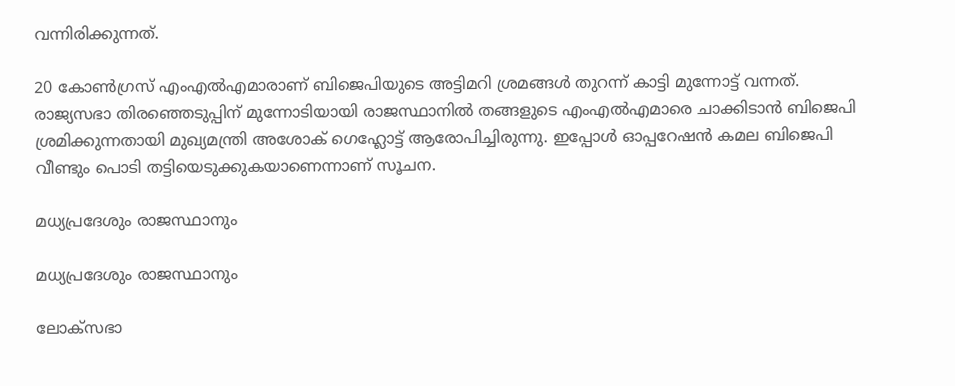വന്നിരിക്കുന്നത്.

20 കോണ്‍ഗ്രസ് എംഎല്‍എമാരാണ് ബിജെപിയുടെ അട്ടിമറി ശ്രമങ്ങള്‍ തുറന്ന് കാട്ടി മുന്നോട്ട് വന്നത്. രാജ്യസഭാ തിരഞ്ഞെടുപ്പിന് മുന്നോടിയായി രാജസ്ഥാനില്‍ തങ്ങളുടെ എംഎല്‍എമാരെ ചാക്കിടാന്‍ ബിജെപി ശ്രമിക്കുന്നതായി മുഖ്യമന്ത്രി അശോക് ഗെഹ്ലോട്ട് ആരോപിച്ചിരുന്നു. ഇപ്പോള്‍ ഓപ്പറേഷന്‍ കമല ബിജെപി വീണ്ടും പൊടി തട്ടിയെടുക്കുകയാണെന്നാണ് സൂചന.

മധ്യപ്രദേശും രാജസ്ഥാനും

മധ്യപ്രദേശും രാജസ്ഥാനും

ലോക്‌സഭാ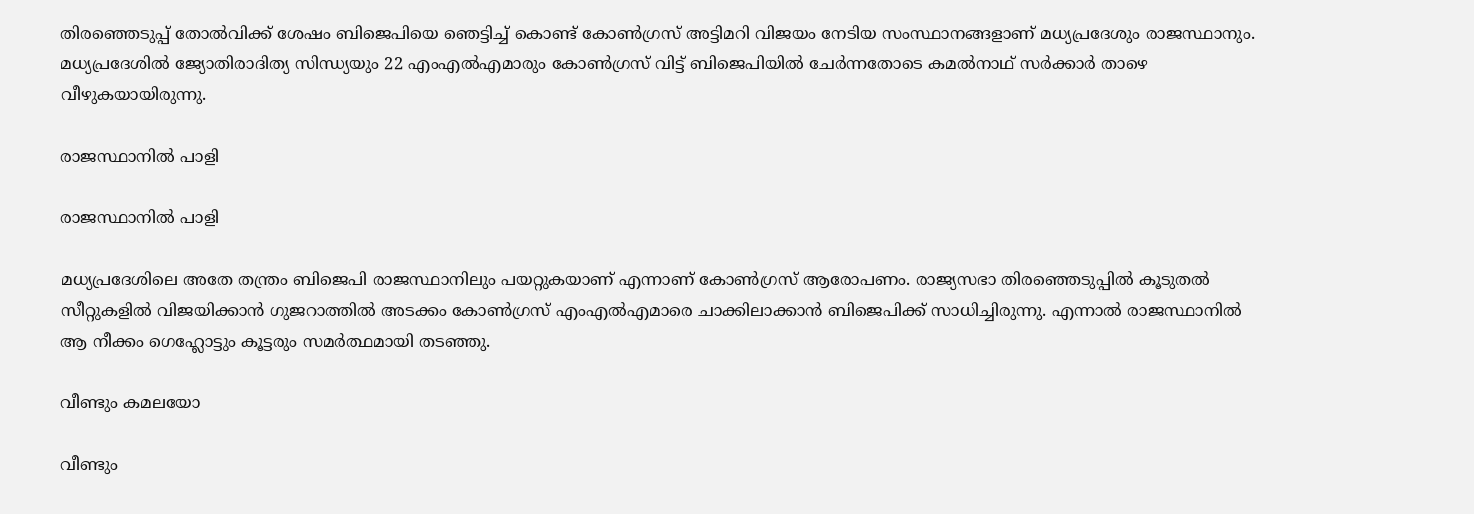തിരഞ്ഞെടുപ്പ് തോല്‍വിക്ക് ശേഷം ബിജെപിയെ ഞെട്ടിച്ച് കൊണ്ട് കോണ്‍ഗ്രസ് അട്ടിമറി വിജയം നേടിയ സംസ്ഥാനങ്ങളാണ് മധ്യപ്രദേശും രാജസ്ഥാനും. മധ്യപ്രദേശില്‍ ജ്യോതിരാദിത്യ സിന്ധ്യയും 22 എംഎല്‍എമാരും കോണ്‍ഗ്രസ് വിട്ട് ബിജെപിയില്‍ ചേര്‍ന്നതോടെ കമല്‍നാഥ് സര്‍ക്കാര്‍ താഴെ വീഴുകയായിരുന്നു.

രാജസ്ഥാനിൽ പാളി

രാജസ്ഥാനിൽ പാളി

മധ്യപ്രദേശിലെ അതേ തന്ത്രം ബിജെപി രാജസ്ഥാനിലും പയറ്റുകയാണ് എന്നാണ് കോണ്‍ഗ്രസ് ആരോപണം. രാജ്യസഭാ തിരഞ്ഞെടുപ്പില്‍ കൂടുതല്‍ സീറ്റുകളില്‍ വിജയിക്കാന്‍ ഗുജറാത്തില്‍ അടക്കം കോണ്‍ഗ്രസ് എംഎല്‍എമാരെ ചാക്കിലാക്കാന്‍ ബിജെപിക്ക് സാധിച്ചിരുന്നു. എന്നാല്‍ രാജസ്ഥാനില്‍ ആ നീക്കം ഗെഹ്ലോട്ടും കൂട്ടരും സമര്‍ത്ഥമായി തടഞ്ഞു.

വീണ്ടും കമലയോ

വീണ്ടും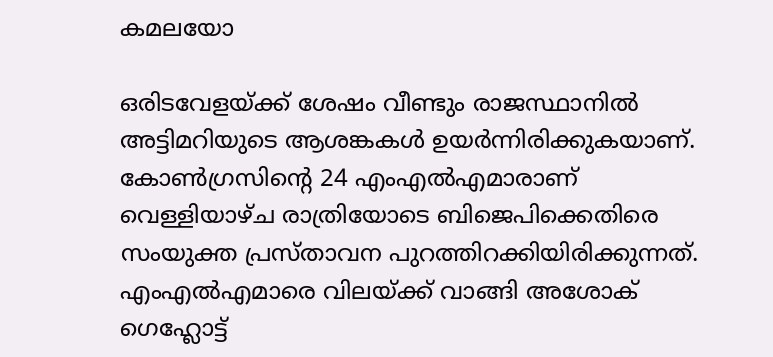കമലയോ

ഒരിടവേളയ്ക്ക് ശേഷം വീണ്ടും രാജസ്ഥാനില്‍ അട്ടിമറിയുടെ ആശങ്കകള്‍ ഉയര്‍ന്നിരിക്കുകയാണ്. കോണ്‍ഗ്രസിന്റെ 24 എംഎല്‍എമാരാണ് വെള്ളിയാഴ്ച രാത്രിയോടെ ബിജെപിക്കെതിരെ സംയുക്ത പ്രസ്താവന പുറത്തിറക്കിയിരിക്കുന്നത്. എംഎല്‍എമാരെ വിലയ്ക്ക് വാങ്ങി അശോക് ഗെഹ്ലോട്ട്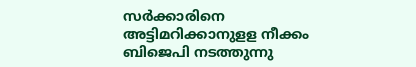സര്‍ക്കാരിനെ അട്ടിമറിക്കാനുളള നീക്കം ബിജെപി നടത്തുന്നു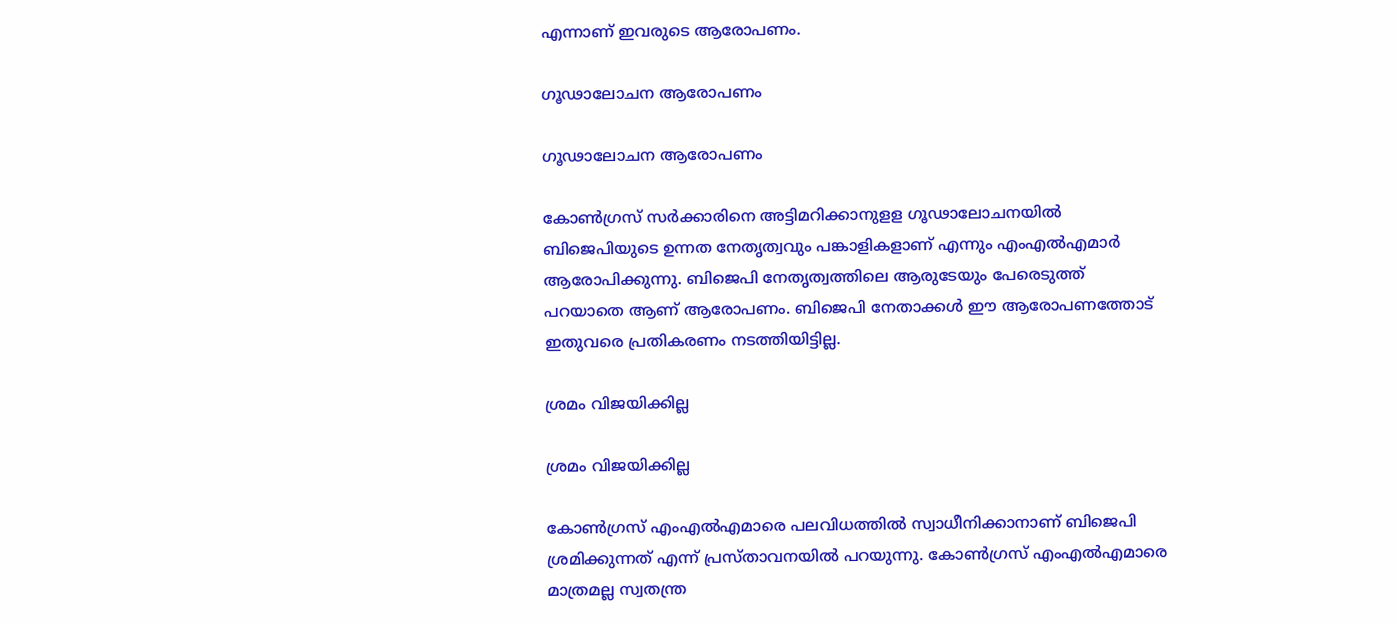എന്നാണ് ഇവരുടെ ആരോപണം.

ഗൂഢാലോചന ആരോപണം

ഗൂഢാലോചന ആരോപണം

കോണ്‍ഗ്രസ് സര്‍ക്കാരിനെ അട്ടിമറിക്കാനുളള ഗൂഢാലോചനയില്‍ ബിജെപിയുടെ ഉന്നത നേതൃത്വവും പങ്കാളികളാണ് എന്നും എംഎല്‍എമാര്‍ ആരോപിക്കുന്നു. ബിജെപി നേതൃത്വത്തിലെ ആരുടേയും പേരെടുത്ത് പറയാതെ ആണ് ആരോപണം. ബിജെപി നേതാക്കള്‍ ഈ ആരോപണത്തോട് ഇതുവരെ പ്രതികരണം നടത്തിയിട്ടില്ല.

ശ്രമം വിജയിക്കില്ല

ശ്രമം വിജയിക്കില്ല

കോണ്‍ഗ്രസ് എംഎല്‍എമാരെ പലവിധത്തില്‍ സ്വാധീനിക്കാനാണ് ബിജെപി ശ്രമിക്കുന്നത് എന്ന് പ്രസ്താവനയില്‍ പറയുന്നു. കോണ്‍ഗ്രസ് എംഎല്‍എമാരെ മാത്രമല്ല സ്വതന്ത്ര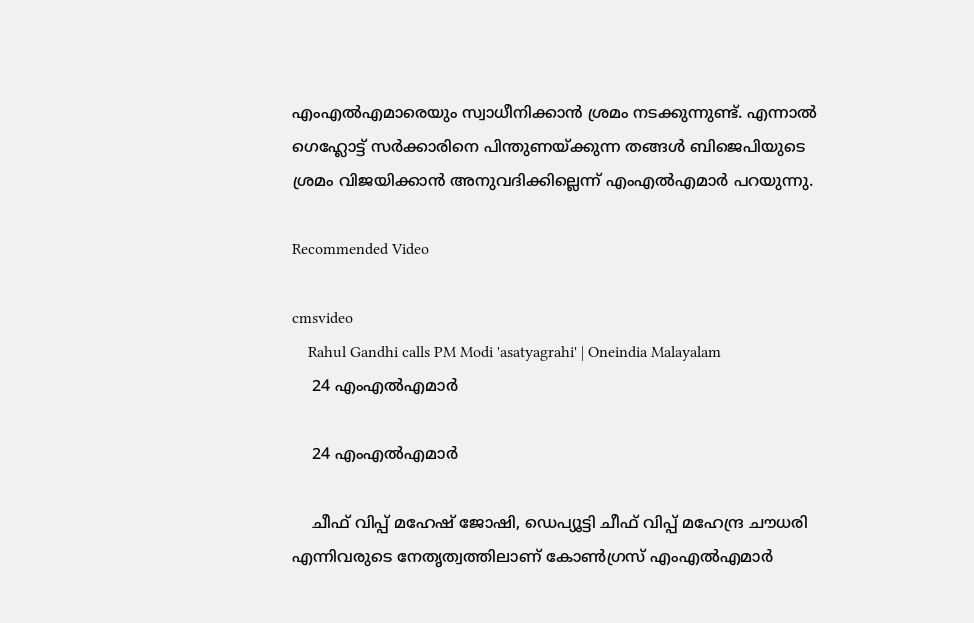എംഎല്‍എമാരെയും സ്വാധീനിക്കാന്‍ ശ്രമം നടക്കുന്നുണ്ട്. എന്നാല്‍ ഗെഹ്ലോട്ട് സര്‍ക്കാരിനെ പിന്തുണയ്ക്കുന്ന തങ്ങള്‍ ബിജെപിയുടെ ശ്രമം വിജയിക്കാന്‍ അനുവദിക്കില്ലെന്ന് എംഎല്‍എമാര്‍ പറയുന്നു.

Recommended Video

cmsvideo
    Rahul Gandhi calls PM Modi 'asatyagrahi' | Oneindia Malayalam
    24 എംഎല്‍എമാര്‍

    24 എംഎല്‍എമാര്‍

    ചീഫ് വിപ്പ് മഹേഷ് ജോഷി, ഡെപ്യൂട്ടി ചീഫ് വിപ്പ് മഹേന്ദ്ര ചൗധരി എന്നിവരുടെ നേതൃത്വത്തിലാണ് കോണ്‍ഗ്രസ് എംഎല്‍എമാര്‍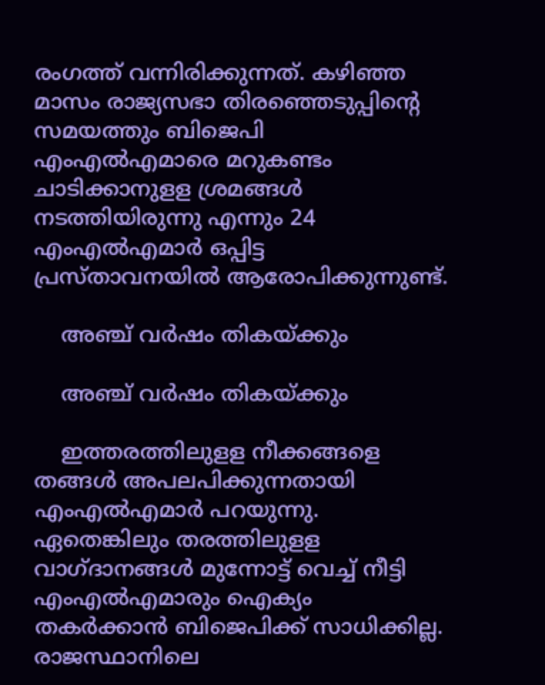രംഗത്ത് വന്നിരിക്കുന്നത്. കഴിഞ്ഞ മാസം രാജ്യസഭാ തിരഞ്ഞെടുപ്പിന്റെ സമയത്തും ബിജെപി എംഎല്‍എമാരെ മറുകണ്ടം ചാടിക്കാനുളള ശ്രമങ്ങള്‍ നടത്തിയിരുന്നു എന്നും 24 എംഎല്‍എമാര്‍ ഒപ്പിട്ട പ്രസ്താവനയില്‍ ആരോപിക്കുന്നുണ്ട്.

    അഞ്ച് വര്‍ഷം തികയ്ക്കും

    അഞ്ച് വര്‍ഷം തികയ്ക്കും

    ഇത്തരത്തിലുളള നീക്കങ്ങളെ തങ്ങള്‍ അപലപിക്കുന്നതായി എംഎല്‍എമാര്‍ പറയുന്നു. ഏതെങ്കിലും തരത്തിലുളള വാഗ്ദാനങ്ങള്‍ മുന്നോട്ട് വെച്ച് നീട്ടി എംഎല്‍എമാരും ഐക്യം തകര്‍ക്കാന്‍ ബിജെപിക്ക് സാധിക്കില്ല. രാജസ്ഥാനിലെ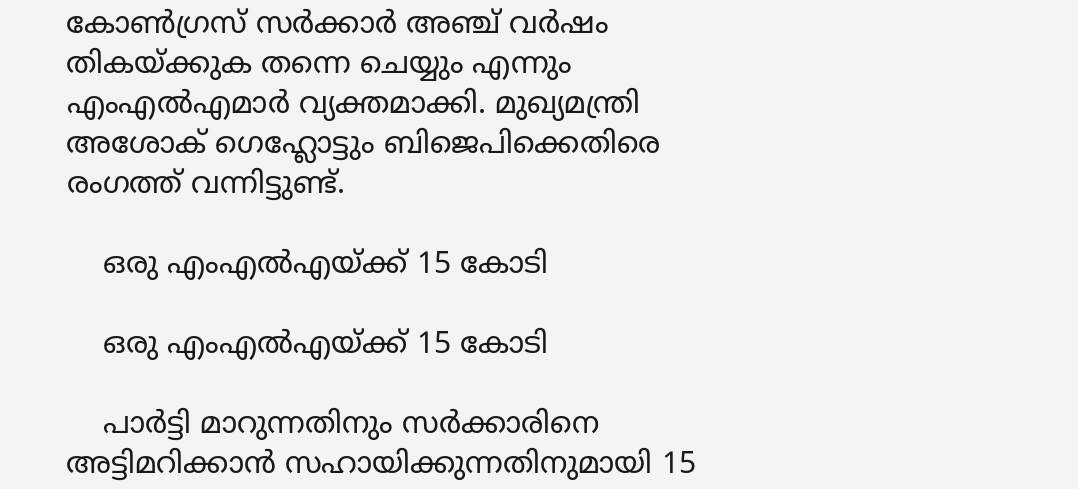കോണ്‍ഗ്രസ് സര്‍ക്കാര്‍ അഞ്ച് വര്‍ഷം തികയ്ക്കുക തന്നെ ചെയ്യും എന്നും എംഎല്‍എമാര്‍ വ്യക്തമാക്കി. മുഖ്യമന്ത്രി അശോക് ഗെഹ്ലോട്ടും ബിജെപിക്കെതിരെ രംഗത്ത് വന്നിട്ടുണ്ട്.

    ഒരു എംഎൽഎയ്ക്ക് 15 കോടി

    ഒരു എംഎൽഎയ്ക്ക് 15 കോടി

    പാര്‍ട്ടി മാറുന്നതിനും സര്‍ക്കാരിനെ അട്ടിമറിക്കാന്‍ സഹായിക്കുന്നതിനുമായി 15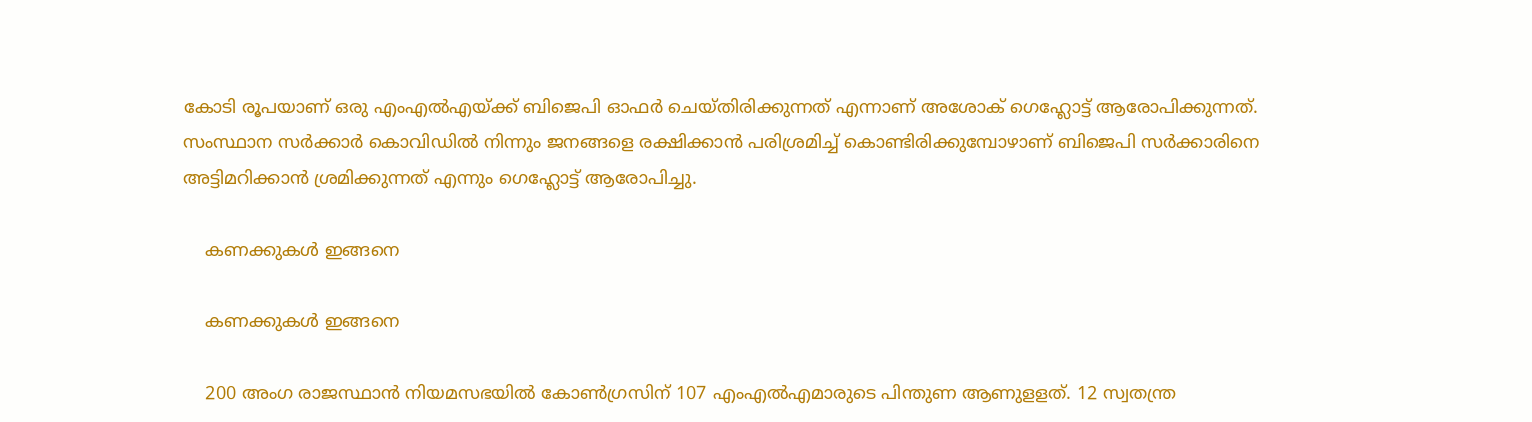കോടി രൂപയാണ് ഒരു എംഎല്‍എയ്ക്ക് ബിജെപി ഓഫര്‍ ചെയ്തിരിക്കുന്നത് എന്നാണ് അശോക് ഗെഹ്ലോട്ട് ആരോപിക്കുന്നത്. സംസ്ഥാന സര്‍ക്കാര്‍ കൊവിഡില്‍ നിന്നും ജനങ്ങളെ രക്ഷിക്കാന്‍ പരിശ്രമിച്ച് കൊണ്ടിരിക്കുമ്പോഴാണ് ബിജെപി സര്‍ക്കാരിനെ അട്ടിമറിക്കാന്‍ ശ്രമിക്കുന്നത് എന്നും ഗെഹ്ലോട്ട് ആരോപിച്ചു.

    കണക്കുകൾ ഇങ്ങനെ

    കണക്കുകൾ ഇങ്ങനെ

    200 അംഗ രാജസ്ഥാന്‍ നിയമസഭയില്‍ കോണ്‍ഗ്രസിന് 107 എംഎല്‍എമാരുടെ പിന്തുണ ആണുളളത്. 12 സ്വതന്ത്ര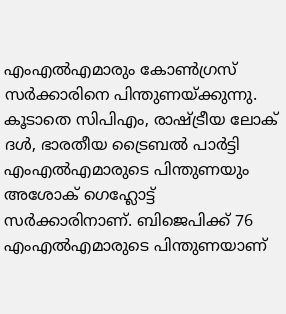എംഎല്‍എമാരും കോണ്‍ഗ്രസ് സര്‍ക്കാരിനെ പിന്തുണയ്ക്കുന്നു. കൂടാതെ സിപിഎം, രാഷ്ട്രീയ ലോക് ദള്‍, ഭാരതീയ ട്രൈബല്‍ പാര്‍ട്ടി എംഎല്‍എമാരുടെ പിന്തുണയും അശോക് ഗെഹ്ലോട്ട് സര്‍ക്കാരിനാണ്. ബിജെപിക്ക് 76 എംഎൽഎമാരുടെ പിന്തുണയാണ്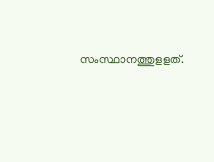സംസ്ഥാനത്തുളളത്.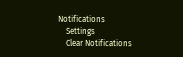Notifications
    Settings
    Clear Notifications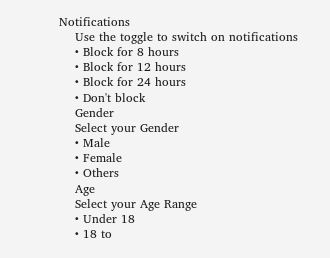Notifications
    Use the toggle to switch on notifications
    • Block for 8 hours
    • Block for 12 hours
    • Block for 24 hours
    • Don't block
    Gender
    Select your Gender
    • Male
    • Female
    • Others
    Age
    Select your Age Range
    • Under 18
    • 18 to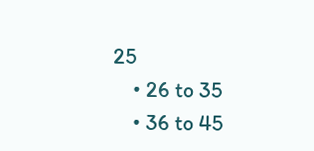25
    • 26 to 35
    • 36 to 45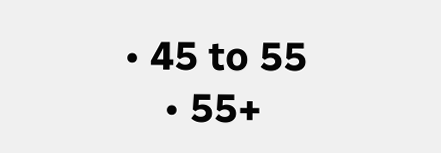• 45 to 55
    • 55+